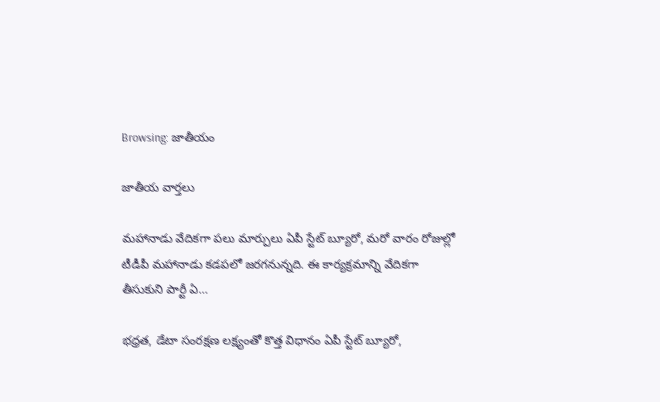Browsing: జాతీయం

జాతీయ వార్తలు

మహానాడు వేదికగా పలు మార్పులు ఏపీ స్టేట్ బ్యూరో, మరో వారం రోజుల్లో టీడీపీ మహానాడు కడపలో జరగనున్నది. ఈ కార్యక్రమాన్ని వేదికగా తీసుకుని పార్టీ ఏ…

భధ్రత, డేటా సంరక్షణ లక్ష్యంతో కొత్త విధానం ఏపీ స్టేట్ బ్యూరో,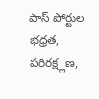పాస్ పోర్టుల భధ్రత, పరిరక్ష్లణ,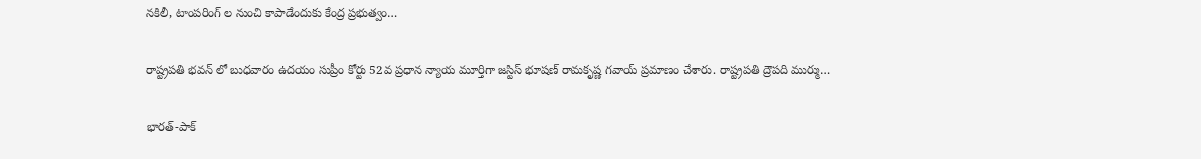నకిలీ, టాంపరింగ్ ల నుంచి కాపాడేందుకు కేంద్ర ప్రభుత్వం…

రాష్ట్రపతి భవన్‌ లో బుధవారం ఉదయం సుప్రీం కోర్టు 52వ ప్రధాన న్యాయ మూర్తిగా జస్టిస్ భూషణ్ రామకృష్ణ గవాయ్ ప్రమాణం చేశారు. రాష్ట్రపతి ద్రౌపది ముర్ము…

భారత్‌-పాక్‌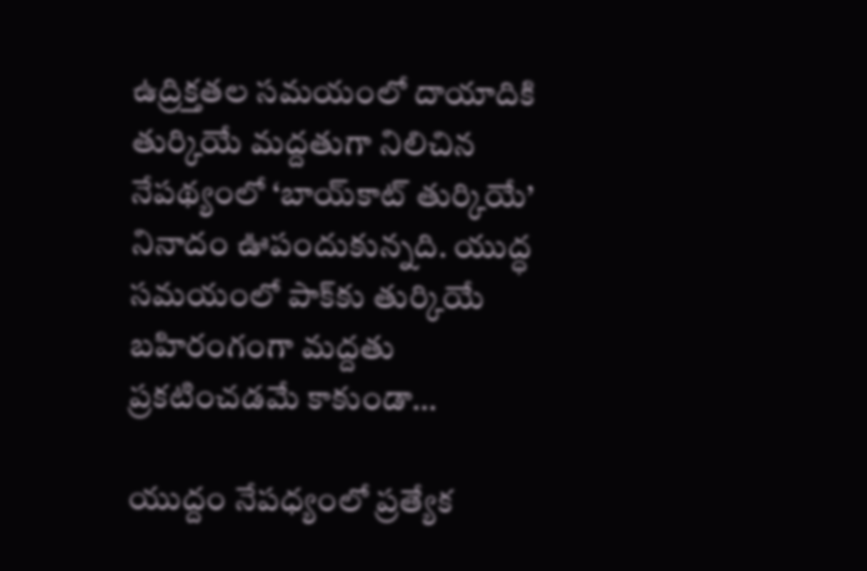ఉద్రిక్తతల సమయంలో దాయాదికి తుర్కియే మద్దతుగా నిలిచిన నేపథ్యంలో ‘బాయ్‌కాట్‌ తుర్కియే’ నినాదం ఊపందుకున్నది. యుద్ధ సమయంలో పాక్‌కు తుర్కియే బహిరంగంగా మద్దతు ప్రకటించడమే కాకుండా…

యుద్దం నేపధ్యంలో ప్రత్యేక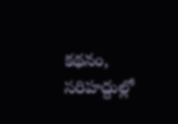కథనం, సరిహద్దుల్లో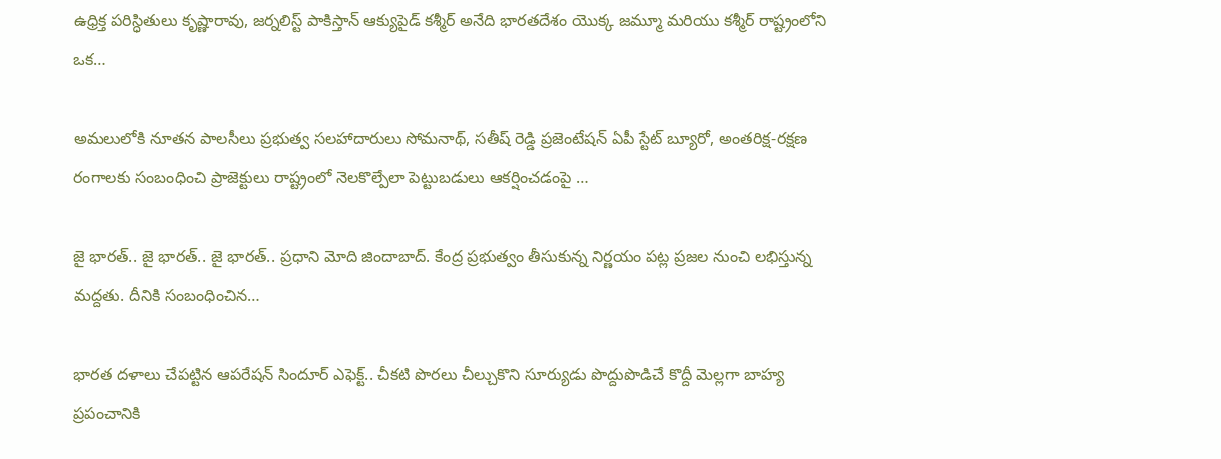ఉధ్రిక్త పరిస్ధితులు కృష్ణారావు, జర్నలిస్ట్ పాకిస్తాన్ ఆక్యుపైడ్ కశ్మీర్ అనేది భారతదేశం యొక్క జమ్మూ మరియు కశ్మీర్ రాష్ట్రంలోని ఒక…

అమలులోకి నూతన పాలసీలు ప్రభుత్వ సలహాదారులు సోమనాథ్, సతీష్ రెడ్డి ప్రజెంటేషన్ ఏపీ స్టేట్ బ్యూరో, అంతరిక్ష-రక్షణ రంగాలకు సంబంధించి ప్రాజెక్టులు రాష్ట్రంలో నెలకొల్పేలా పెట్టుబడులు ఆకర్షించడంపై …

జై భారత్.. జై భారత్.. జై భారత్.. ప్రధాని మోది జిందాబాద్. కేంద్ర ప్రభుత్వం తీసుకున్న నిర్ణయం పట్ల ప్రజల నుంచి లభిస్తున్న మద్దతు. దీనికి సంబంధించిన…

భారత దళాలు చేపట్టిన ఆపరేషన్‌ సిందూర్‌ ఎఫెక్ట్‌.. చీకటి పొరలు చీల్చుకొని సూర్యుడు పొద్దుపొడిచే కొద్దీ మెల్లగా బాహ్య ప్రపంచానికి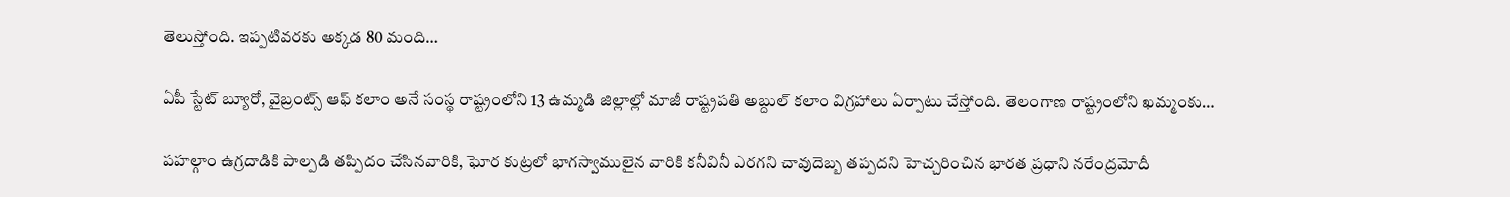తెలుస్తోంది. ఇప్పటివరకు అక్కడ 80 మంది…

ఏపీ స్టేట్ బ్యూరో, వైబ్రంట్స్ ఆఫ్ కలాం అనే సంస్థ రాష్ట్రంలోని 13 ఉమ్మడి జిల్లాల్లో మాజీ రాష్ట్రపతి అబ్దుల్ కలాం విగ్రహాలు ఏర్పాటు చేస్తోంది. తెలంగాణ రాష్ట్రంలోని ఖమ్మంకు…

పహల్గాం ఉగ్రదాడికి పాల్పడి తప్పిదం చేసినవారికి, ఘోర కుట్రలో భాగస్వాములైన వారికి కనీవినీ ఎరగని చావుదెబ్బ తప్పదని హెచ్చరించిన భారత ప్రధాని నరేంద్రమోదీ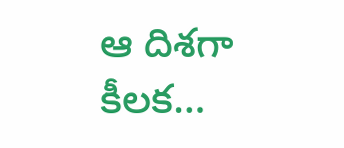ఆ దిశగా కీలక…